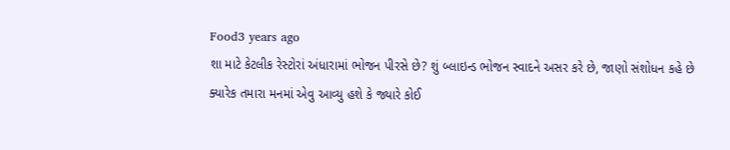Food3 years ago
શા માટે કેટલીક રેસ્ટોરાં અંધારામાં ભોજન પીરસે છે? શું બ્લાઇન્ડ ભોજન સ્વાદને અસર કરે છે, જાણો સંશોધન કહે છે
ક્યારેક તમારા મનમાં એવુ આવ્યુ હશે કે જ્યારે કોઈ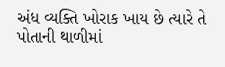અંધ વ્યક્તિ ખોરાક ખાય છે ત્યારે તે પોતાની થાળીમાં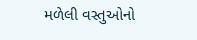મળેલી વસ્તુઓનો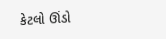કેટલો ઊંડો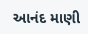આનંદ માણી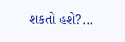શકતો હશે?...